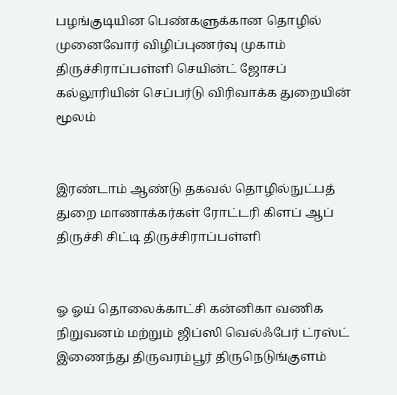பழங்குடியின பெண்களுக்கான தொழில் முனைவோர் விழிப்புணர்வு முகாம் திருச்சிராப்பள்ளி செயின்ட் ஜோசப் கல்லூரியின் செப்பர்டு விரிவாக்க துறையின் மூலம்


இரண்டாம் ஆண்டு தகவல் தொழில்நுட்பத் துறை மாணாக்கர்கள் ரோட்டரி கிளப் ஆப் திருச்சி சிட்டி திருச்சிராப்பள்ளி


ஓ ஓய் தொலைக்காட்சி கன்னிகா வணிக நிறுவனம் மற்றும் ஜிப்ஸி வெல்ஃபேர் ட்ரஸ்ட் இணைந்து திருவரம்பூர் திருநெடுங்குளம்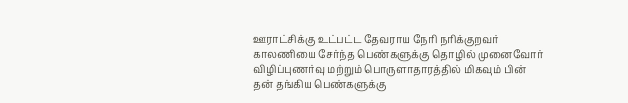ஊராட்சிக்கு உட்பட்ட தேவராய நேரி நரிக்குறவர் காலணியை சேர்ந்த பெண்களுக்கு தொழில் முனைவோர் விழிப்புணர்வு மற்றும் பொருளாதாரத்தில் மிகவும் பின் தன் தங்கிய பெண்களுக்கு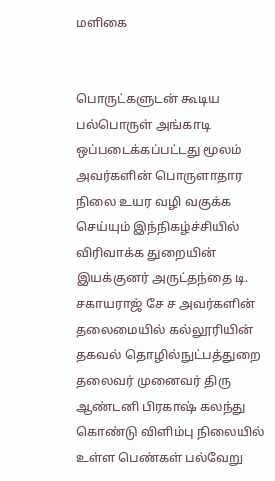மளிகை


பொருட்களுடன் கூடிய பல்பொருள் அங்காடி ஒப்படைக்கப்பட்டது மூலம் அவர்களின் பொருளாதார நிலை உயர வழி வகுக்க செய்யும் இந்நிகழ்ச்சியில் விரிவாக்க துறையின் இயக்குனர் அருட்தந்தை டி. சகாயராஜ் சே ச அவர்களின் தலைமையில் கல்லூரியின் தகவல் தொழில்நுட்பத்துறை தலைவர் முனைவர் திரு ஆண்டனி பிரகாஷ் கலந்து கொண்டு விளிம்பு நிலையில் உள்ள பெண்கள் பல்வேறு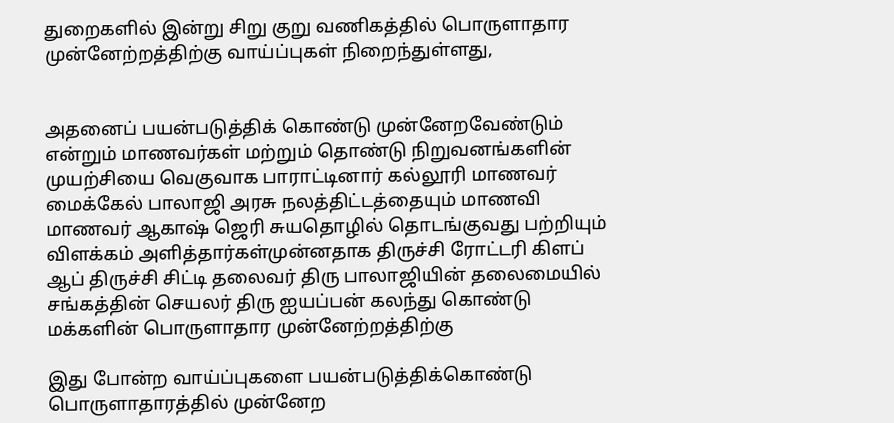துறைகளில் இன்று சிறு குறு வணிகத்தில் பொருளாதார முன்னேற்றத்திற்கு வாய்ப்புகள் நிறைந்துள்ளது,


அதனைப் பயன்படுத்திக் கொண்டு முன்னேறவேண்டும் என்றும் மாணவர்கள் மற்றும் தொண்டு நிறுவனங்களின் முயற்சியை வெகுவாக பாராட்டினார் கல்லூரி மாணவர் மைக்கேல் பாலாஜி அரசு நலத்திட்டத்தையும் மாணவி மாணவர் ஆகாஷ் ஜெரி சுயதொழில் தொடங்குவது பற்றியும் விளக்கம் அளித்தார்கள்முன்னதாக திருச்சி ரோட்டரி கிளப் ஆப் திருச்சி சிட்டி தலைவர் திரு பாலாஜியின் தலைமையில் சங்கத்தின் செயலர் திரு ஐயப்பன் கலந்து கொண்டு மக்களின் பொருளாதார முன்னேற்றத்திற்கு

இது போன்ற வாய்ப்புகளை பயன்படுத்திக்கொண்டு பொருளாதாரத்தில் முன்னேற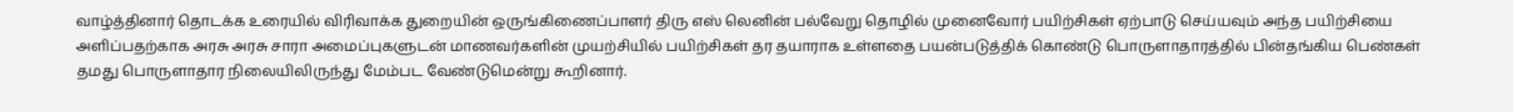வாழ்த்தினார் தொடக்க உரையில் விரிவாக்க துறையின் ஒருங்கிணைப்பாளர் திரு எஸ் லெனின் பல்வேறு தொழில் முனைவோர் பயிற்சிகள் ஏற்பாடு செய்யவும் அந்த பயிற்சியை அளிப்பதற்காக அரசு அரசு சாரா அமைப்புகளுடன் மாணவர்களின் முயற்சியில் பயிற்சிகள் தர தயாராக உள்ளதை பயன்படுத்திக் கொண்டு பொருளாதாரத்தில் பின்தங்கிய பெண்கள் தமது பொருளாதார நிலையிலிருந்து மேம்பட வேண்டுமென்று கூறினார்.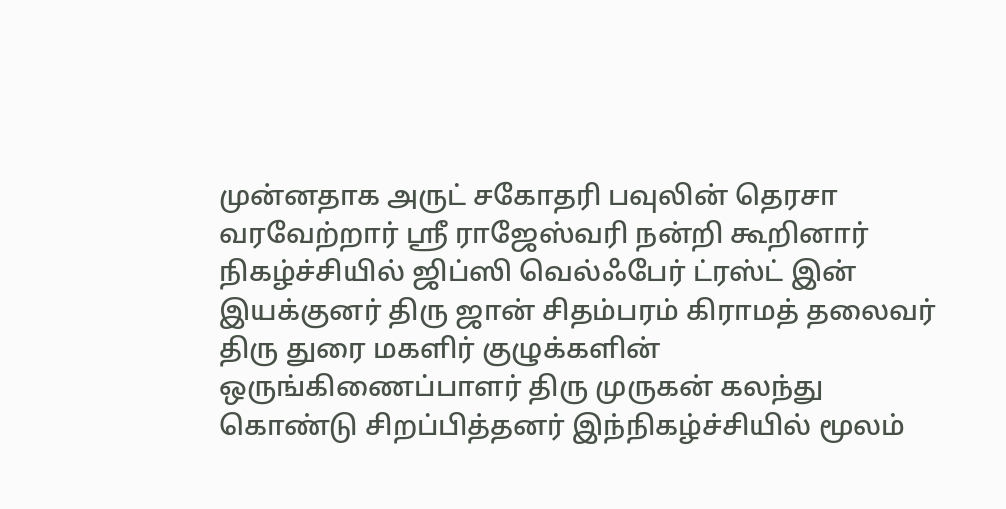முன்னதாக அருட் சகோதரி பவுலின் தெரசா வரவேற்றார் ஸ்ரீ ராஜேஸ்வரி நன்றி கூறினார் நிகழ்ச்சியில் ஜிப்ஸி வெல்ஃபேர் ட்ரஸ்ட் இன் இயக்குனர் திரு ஜான் சிதம்பரம் கிராமத் தலைவர் திரு துரை மகளிர் குழுக்களின் ஒருங்கிணைப்பாளர் திரு முருகன் கலந்து கொண்டு சிறப்பித்தனர் இந்நிகழ்ச்சியில் மூலம்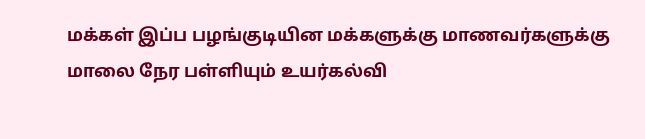மக்கள் இப்ப பழங்குடியின மக்களுக்கு மாணவர்களுக்கு மாலை நேர பள்ளியும் உயர்கல்வி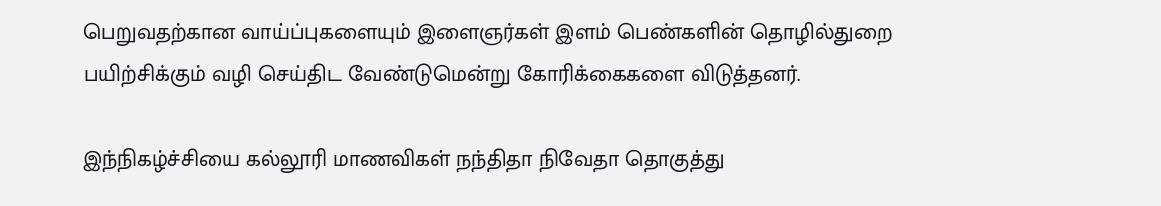பெறுவதற்கான வாய்ப்புகளையும் இளைஞர்கள் இளம் பெண்களின் தொழில்துறை பயிற்சிக்கும் வழி செய்திட வேண்டுமென்று கோரிக்கைகளை விடுத்தனர்.

இந்நிகழ்ச்சியை கல்லூரி மாணவிகள் நந்திதா நிவேதா தொகுத்து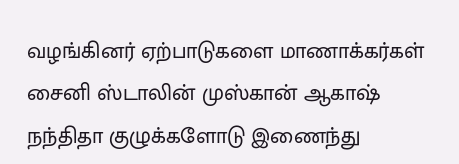வழங்கினர் ஏற்பாடுகளை மாணாக்கர்கள் சைனி ஸ்டாலின் முஸ்கான் ஆகாஷ் நந்திதா குழுக்களோடு இணைந்து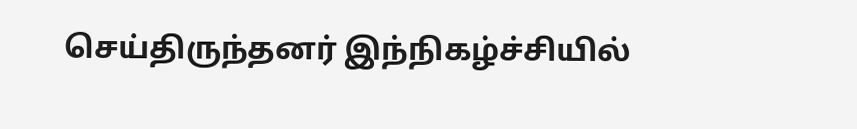செய்திருந்தனர் இந்நிகழ்ச்சியில்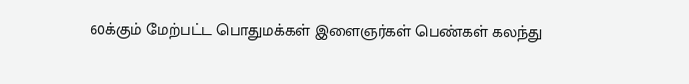60க்கும் மேற்பட்ட பொதுமக்கள் இளைஞர்கள் பெண்கள் கலந்து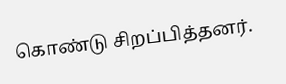கொண்டு சிறப்பித்தனர்.